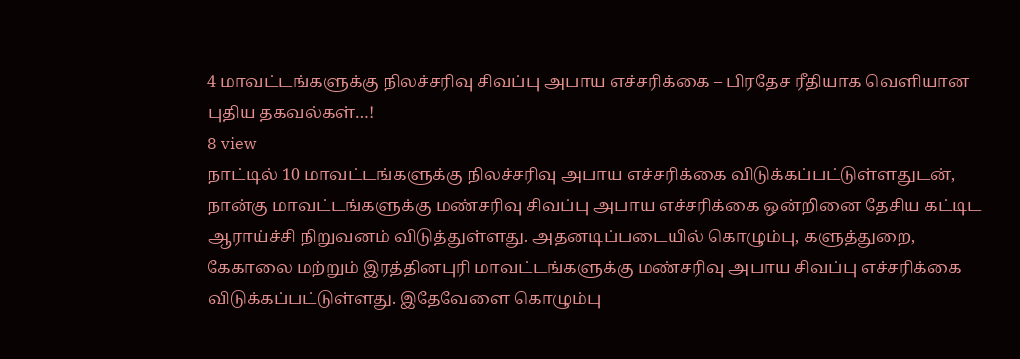4 மாவட்டங்களுக்கு நிலச்சரிவு சிவப்பு அபாய எச்சரிக்கை – பிரதேச ரீதியாக வெளியான புதிய தகவல்கள்…!
8 view
நாட்டில் 10 மாவட்டங்களுக்கு நிலச்சரிவு அபாய எச்சரிக்கை விடுக்கப்பட்டுள்ளதுடன், நான்கு மாவட்டங்களுக்கு மண்சரிவு சிவப்பு அபாய எச்சரிக்கை ஒன்றினை தேசிய கட்டிட ஆராய்ச்சி நிறுவனம் விடுத்துள்ளது. அதனடிப்படையில் கொழும்பு, களுத்துறை, கேகாலை மற்றும் இரத்தினபுரி மாவட்டங்களுக்கு மண்சரிவு அபாய சிவப்பு எச்சரிக்கை விடுக்கப்பட்டுள்ளது. இதேவேளை கொழும்பு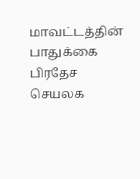மாவட்டத்தின் பாதுக்கை பிரதேச செயலக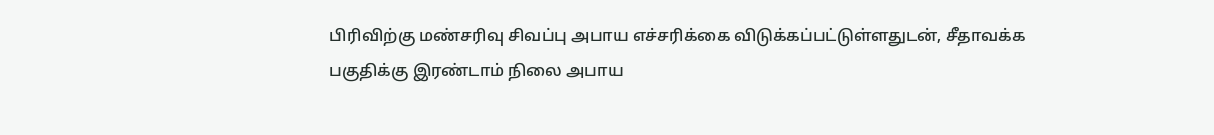பிரிவிற்கு மண்சரிவு சிவப்பு அபாய எச்சரிக்கை விடுக்கப்பட்டுள்ளதுடன், சீதாவக்க பகுதிக்கு இரண்டாம் நிலை அபாய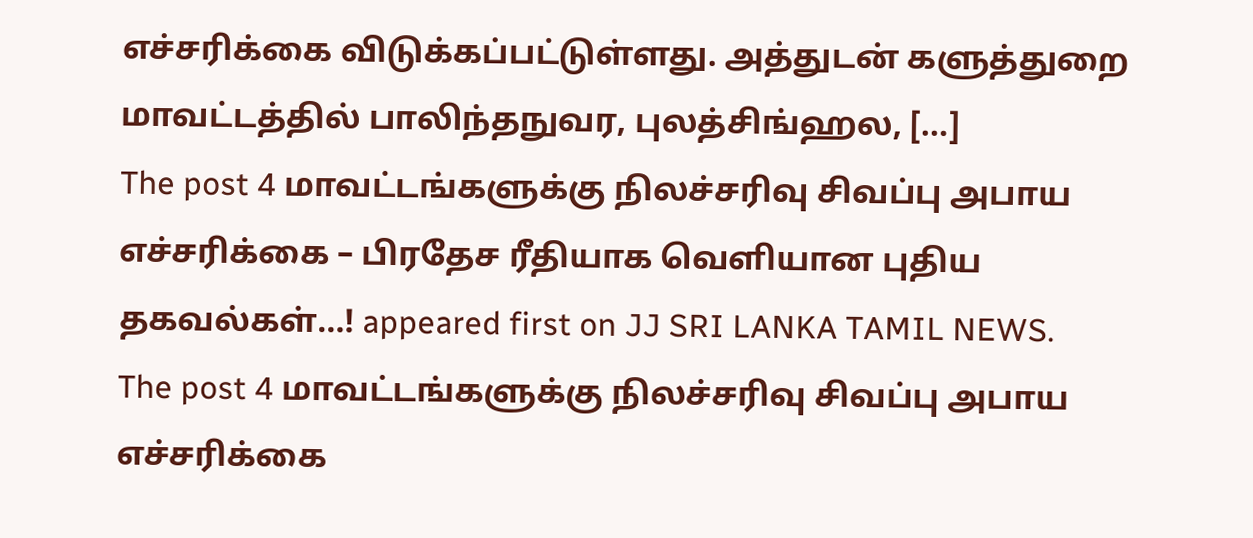எச்சரிக்கை விடுக்கப்பட்டுள்ளது. அத்துடன் களுத்துறை மாவட்டத்தில் பாலிந்தநுவர, புலத்சிங்ஹல, […]
The post 4 மாவட்டங்களுக்கு நிலச்சரிவு சிவப்பு அபாய எச்சரிக்கை – பிரதேச ரீதியாக வெளியான புதிய தகவல்கள்…! appeared first on JJ SRI LANKA TAMIL NEWS.
The post 4 மாவட்டங்களுக்கு நிலச்சரிவு சிவப்பு அபாய எச்சரிக்கை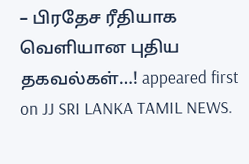– பிரதேச ரீதியாக வெளியான புதிய தகவல்கள்…! appeared first on JJ SRI LANKA TAMIL NEWS.